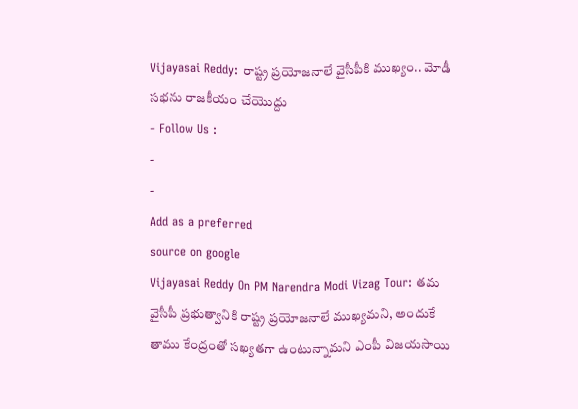Vijayasai Reddy: రాష్ట్ర ప్రయోజనాలే వైసీపీకి ముఖ్యం.. మోడీ సభను రాజకీయం చేయొద్దు
- Follow Us :
-
-
Add as a preferred
source on google
Vijayasai Reddy On PM Narendra Modi Vizag Tour: తమ వైసీపీ ప్రభుత్వానికి రాష్ట్ర ప్రయోజనాలే ముఖ్యమని, అందుకే తాము కేంద్రంతో సఖ్యతగా ఉంటున్నామని ఎంపీ విజయసాయి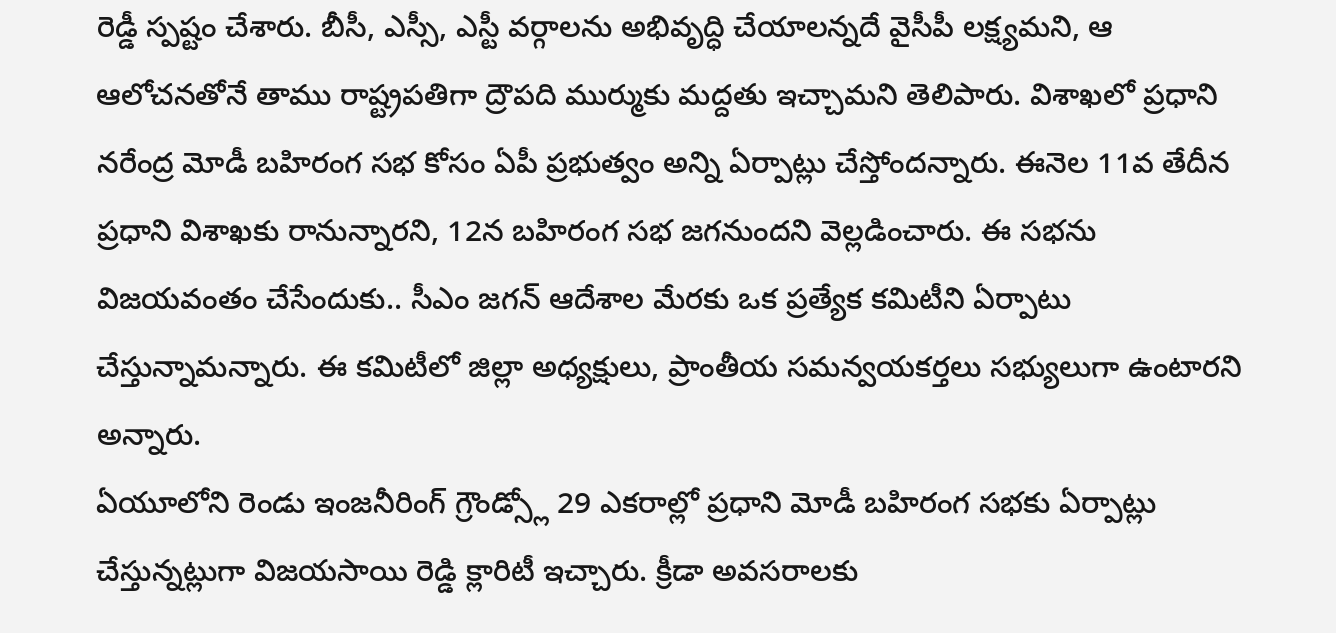రెడ్డీ స్పష్టం చేశారు. బీసీ, ఎస్సీ, ఎస్టీ వర్గాలను అభివృద్ధి చేయాలన్నదే వైసీపీ లక్ష్యమని, ఆ ఆలోచనతోనే తాము రాష్ట్రపతిగా ద్రౌపది ముర్ముకు మద్దతు ఇచ్చామని తెలిపారు. విశాఖలో ప్రధాని నరేంద్ర మోడీ బహిరంగ సభ కోసం ఏపీ ప్రభుత్వం అన్ని ఏర్పాట్లు చేస్తోందన్నారు. ఈనెల 11వ తేదీన ప్రధాని విశాఖకు రానున్నారని, 12న బహిరంగ సభ జగనుందని వెల్లడించారు. ఈ సభను విజయవంతం చేసేందుకు.. సీఎం జగన్ ఆదేశాల మేరకు ఒక ప్రత్యేక కమిటీని ఏర్పాటు చేస్తున్నామన్నారు. ఈ కమిటీలో జిల్లా అధ్యక్షులు, ప్రాంతీయ సమన్వయకర్తలు సభ్యులుగా ఉంటారని అన్నారు.
ఏయూలోని రెండు ఇంజనీరింగ్ గ్రౌండ్స్లో 29 ఎకరాల్లో ప్రధాని మోడీ బహిరంగ సభకు ఏర్పాట్లు చేస్తున్నట్లుగా విజయసాయి రెడ్డి క్లారిటీ ఇచ్చారు. క్రీడా అవసరాలకు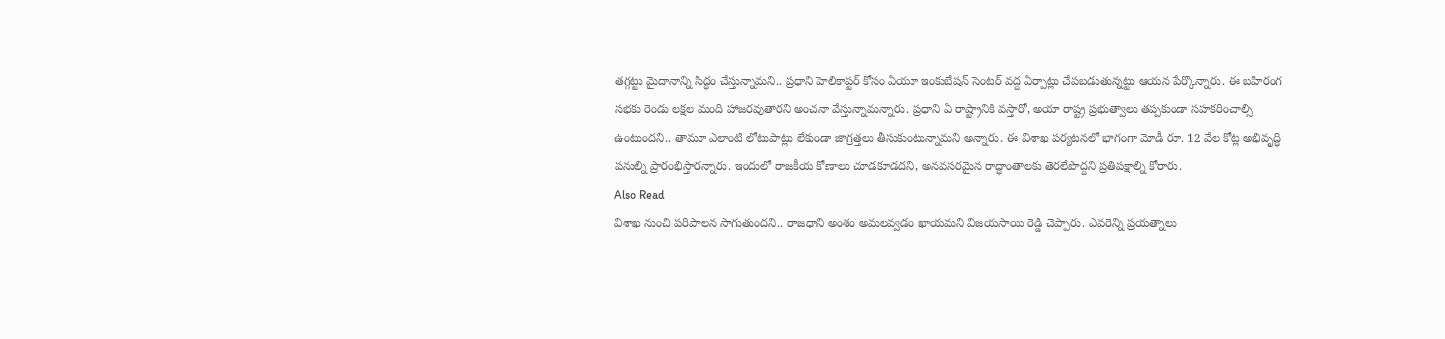తగ్గట్టు మైదానాన్ని సిద్ధం చేస్తున్నామని.. ప్రధాని హెలికాప్టర్ కోసం ఏయూ ఇంకుబేషన్ సెంటర్ వద్ద ఏర్పాట్లు చేపబడుతున్నట్టు ఆయన పేర్కొన్నారు. ఈ బహిరంగ సభకు రెండు లక్షల మంది హాజరవుతారని అంచనా వేస్తున్నామన్నారు. ప్రధాని ఏ రాష్ట్రానికి వస్తారో, అయా రాష్ట్ర ప్రభుత్వాలు తప్పకుండా సహకరించాల్సి ఉంటుందని.. తామూ ఎలాంటి లోటుపాట్లు లేకుండా జాగ్రత్తలు తీసుకుంటున్నామని అన్నారు. ఈ విశాఖ పర్యటనలో భాగంగా మోడీ రూ. 12 వేల కోట్ల అభివృద్ధి పనుల్ని ప్రారంభిస్తారన్నారు. ఇందులో రాజకీయ కోణాలు చూడకూడదని, అనవసరమైన రాద్ధాంతాలకు తెరలేపొద్దని ప్రతిపక్షాల్ని కోరారు.
Also Read
విశాఖ నుంచి పరిపాలన సాగుతుందని.. రాజధాని అంశం అమలవ్వడం ఖాయమని విజయసాయి రెడ్డి చెప్పారు. ఎవరెన్ని ప్రయత్నాలు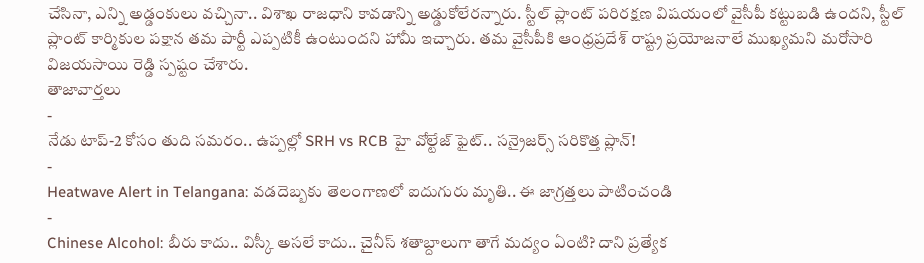చేసినా, ఎన్ని అడ్డంకులు వచ్చినా.. విశాఖ రాజధాని కావడాన్ని అడ్డుకోలేరన్నారు. స్టీల్ ప్లాంట్ పరిరక్షణ విషయంలో వైసీపీ కట్టుబడి ఉందని, స్టీల్ ప్లాంట్ కార్మికుల పక్షాన తమ పార్టీ ఎప్పటికీ ఉంటుందని హామీ ఇచ్చారు. తమ వైసీపీకి ఆంధ్రప్రదేశ్ రాష్ట్ర ప్రయోజనాలే ముఖ్యమని మరోసారి విజయసాయి రెడ్డి స్పష్టం చేశారు.
తాజావార్తలు
-
నేడు టాప్-2 కోసం తుది సమరం.. ఉప్పల్లో SRH vs RCB హై వోల్టేజ్ ఫైట్.. సన్రైజర్స్ సరికొత్త ప్లాన్!
-
Heatwave Alert in Telangana: వడదెబ్బకు తెలంగాణలో ఐదుగురు మృతి.. ఈ జాగ్రత్తలు పాటించండి
-
Chinese Alcohol: బీరు కాదు.. విస్కీ అసలే కాదు.. చైనీస్ శతాబ్దాలుగా తాగే మద్యం ఏంటి? దాని ప్రత్యేక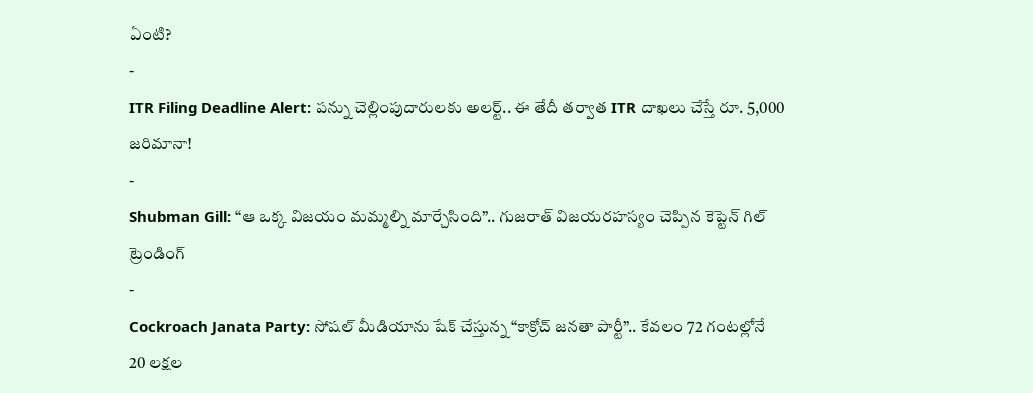ఏంటి?
-
ITR Filing Deadline Alert: పన్ను చెల్లింపుదారులకు అలర్ట్.. ఈ తేదీ తర్వాత ITR దాఖలు చేస్తే రూ. 5,000 జరిమానా!
-
Shubman Gill: “ఆ ఒక్క విజయం మమ్మల్ని మార్చేసింది”.. గుజరాత్ విజయరహస్యం చెప్పిన కెప్టెన్ గిల్
ట్రెండింగ్
-
Cockroach Janata Party: సోషల్ మీడియాను షేక్ చేస్తున్న “కాక్రోచ్ జనతా పార్టీ”.. కేవలం 72 గంటల్లోనే 20 లక్షల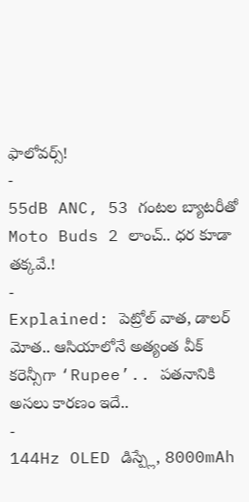ఫాలోవర్స్!
-
55dB ANC, 53 గంటల బ్యాటరీతో Moto Buds 2 లాంచ్.. ధర కూడా తక్కవే.!
-
Explained: పెట్రోల్ వాత, డాలర్ మోత.. ఆసియాలోనే అత్యంత వీక్ కరెన్సీగా ‘Rupee’.. పతనానికి అసలు కారణం ఇదే..
-
144Hz OLED డిస్ప్లే, 8000mAh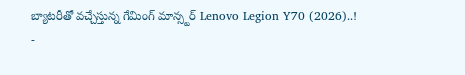బ్యాటరీతో వచ్చేస్తున్న గేమింగ్ మాన్స్టర్ Lenovo Legion Y70 (2026)..!
-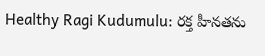Healthy Ragi Kudumulu: రక్త హీనతను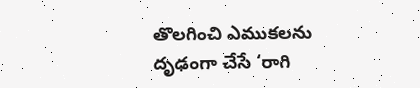తొలగించి ఎముకలను దృఢంగా చేసే ‘రాగి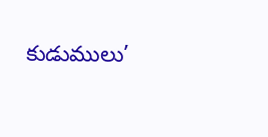కుడుములు’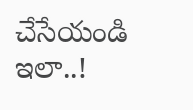చేసేయండి ఇలా..!